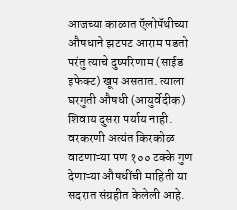आजच्या काळात ऍलोपॅथीच्या औषधाने झटपट आराम पडतो परंतु त्याचे दुष्परिणाम (साईड इफेक्ट) खूप असतात. त्याला घरगुती औषधी (आयुर्वेदीक) शिवाय दुसरा पर्याय नाही. वरकरणी अत्यंत किरकोळ वाटणाऱ्या पण १०० टक्के गुण देणाऱ्या औषधींची माहिती या सदरात संग्रहीत केलेली आहे.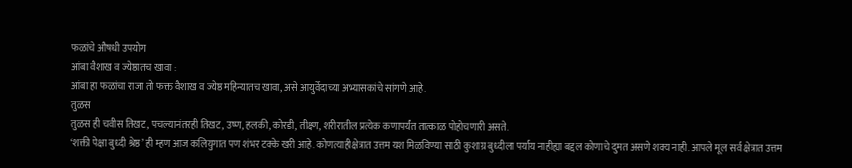फळांचे औषधी उपयोग
आंबा वैशाख व ज्येष्ठातच खावा :
आंबा हा फळांचा राजा तो फक्त वैशाख व ज्येष्ठ महिन्यातच खावा, असे आयुर्वेदाच्या अभ्यासकांचे सांगणे आहे.
तुळस
तुळस ही चवीस तिखट, पचल्यानंतरही तिखट, उष्ण, हलकी, कोरडी, तीक्ष्ण, शरीरातील प्रत्येक कणापर्यंत तात्काळ पोहोचणारी असते.
‘शक्ती पेक्षा बुध्दी श्रेष्ठ’ ही म्हण आज कलियुगात पण शंभर टक्के खरी आहे. कोणत्याहीक्षेत्रात उत्तम यश मिळविण्या साठी कुशाग्र बुध्दीला पर्याय नाहीह्या बद्दल कोणाचे दुमत असणे शक्य नाही. आपले मूल सर्व क्षेत्रात उत्तम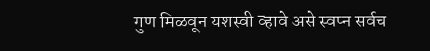गुण मिळवून यशस्वी व्हावे असे स्वप्न सर्वच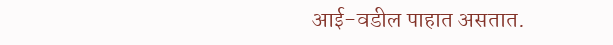आई-वडील पाहात असतात.